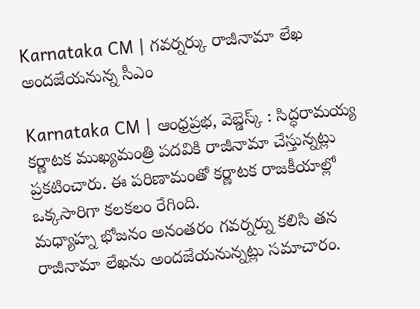Karnataka CM | గవర్నర్కు రాజీనామా లేఖ అందజేయనున్న సీఎం

Karnataka CM | ఆంధ్రప్రభ, వెబ్డెస్క్ : సిద్ధరామయ్య కర్ణాటక ముఖ్యమంత్రి పదవికి రాజీనామా చేస్తున్నట్లు ప్రకటించారు. ఈ పరిణామంతో కర్ణాటక రాజకీయాల్లో ఒక్కసారిగా కలకలం రేగింది.
మధ్యాహ్న భోజనం అనంతరం గవర్నర్ను కలిసి తన రాజీనామా లేఖను అందజేయనున్నట్లు సమాచారం.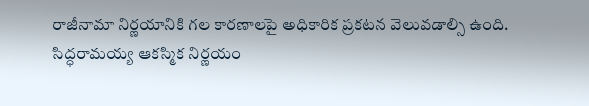రాజీనామా నిర్ణయానికి గల కారణాలపై అధికారిక ప్రకటన వెలువడాల్సి ఉంది.
సిద్ధరామయ్య ఆకస్మిక నిర్ణయం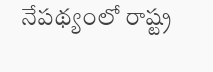నేపథ్యంలో రాష్ట్ర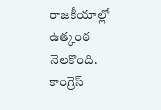రాజకీయాల్లో ఉత్కంఠ నెలకొంది. కాంగ్రెస్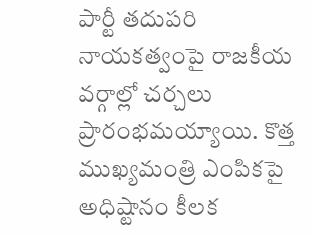పార్టీ తదుపరి నాయకత్వంపై రాజకీయ వర్గాల్లో చర్చలు ప్రారంభమయ్యాయి. కొత్త ముఖ్యమంత్రి ఎంపికపై అధిష్టానం కీలక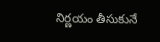నిర్ణయం తీసుకునే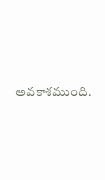అవకాశముంది.